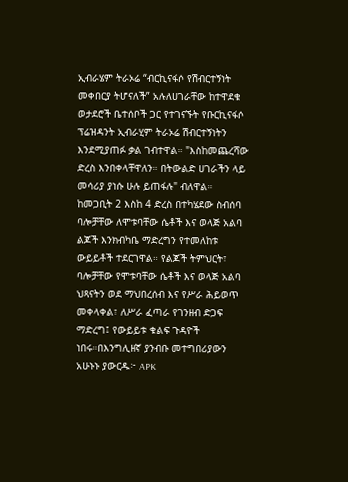ኢብራሄም ትራኦሬ “ብርኪናፋሶ የሽብርተኝነት መቀበርያ ትሆናለች” አሉለሀገራቸው ከተዋደቁ ወታደሮች ቤተሰቦች ጋር የተገናኙት የቡርኪናፋሶ ፕሬዝዳንት ኢብራሂም ትራኦሬ ሽብርተኝነትን እንደሚያጠፉ ቃል ገብተዋል። "እስከመጨረሻው ድረስ እንበቀላቸዋለን። በትውልድ ሀገራችን ላይ መሳሪያ ያነሱ ሁሉ ይጠፋሉ" ብለዋል። ከመጋቢት 2 እስከ 4 ድረስ በተካሄደው ስብሰባ ባሎቻቸው ለሞቱባቸው ሴቶች እና ወላጅ አልባ ልጆች እንክብካቤ ማድረግን የተመለከቱ ውይይቶች ተደርገዋል። የልጆች ትምህርት፣ ባሎቻቸው የሞቱባቸው ሴቶች እና ወላጅ አልባ ህጻናትን ወደ ማህበረሰብ እና የሥራ ሕይወጥ መቀላቀል፣ ለሥራ ፈጣራ የገንዘብ ድጋፍ ማድረግ፤ የውይይቱ ቁልፍ ጉዳዮች ነበሩ።በእንግሊዘኛ ያንብቡ መተግበሪያውን አሁኑኑ ያውርዱ፦ APK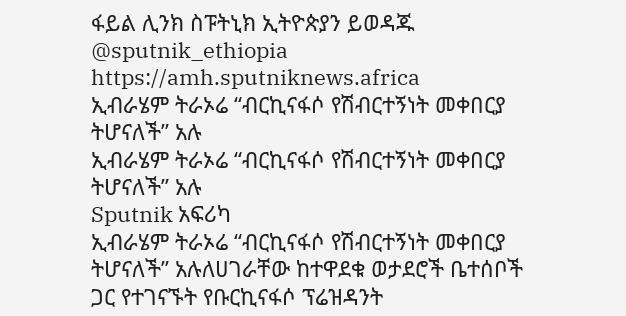ፋይል ሊንክ ስፑትኒክ ኢትዮጵያን ይወዳጁ @sputnik_ethiopia
https://amh.sputniknews.africa
ኢብራሄም ትራኦሬ “ብርኪናፋሶ የሽብርተኝነት መቀበርያ ትሆናለች” አሉ
ኢብራሄም ትራኦሬ “ብርኪናፋሶ የሽብርተኝነት መቀበርያ ትሆናለች” አሉ
Sputnik አፍሪካ
ኢብራሄም ትራኦሬ “ብርኪናፋሶ የሽብርተኝነት መቀበርያ ትሆናለች” አሉለሀገራቸው ከተዋደቁ ወታደሮች ቤተሰቦች ጋር የተገናኙት የቡርኪናፋሶ ፕሬዝዳንት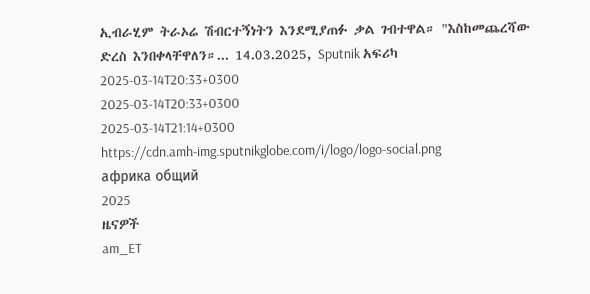ኢብራሂም ትራኦሬ ሽብርተኝነትን እንደሚያጠፉ ቃል ገብተዋል። "እስከመጨረሻው ድረስ እንበቀላቸዋለን።... 14.03.2025, Sputnik አፍሪካ
2025-03-14T20:33+0300
2025-03-14T20:33+0300
2025-03-14T21:14+0300
https://cdn.amh-img.sputnikglobe.com/i/logo/logo-social.png
африка общий
2025
ዜናዎች
am_ET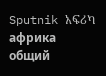Sputnik አፍሪካ
африка общий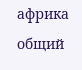африка общий